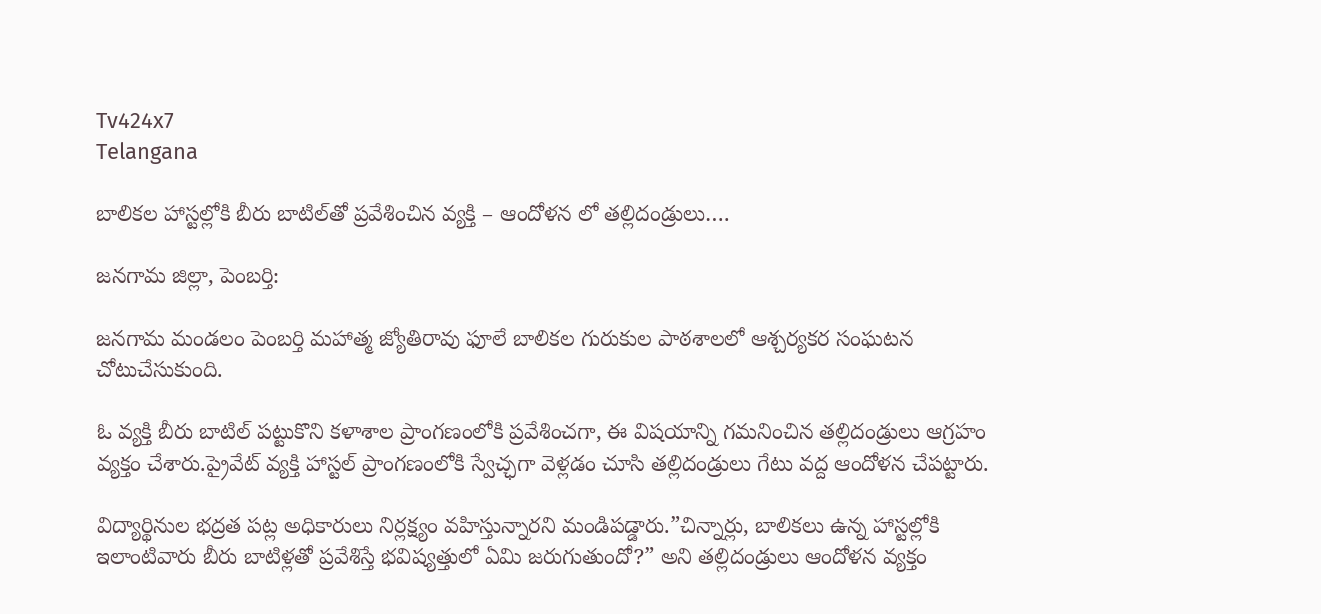Tv424x7
Telangana

బాలికల హాస్టల్లోకి బీరు బాటిల్‌తో ప్రవేశించిన వ్యక్తి – ఆందోళన లో తల్లిదండ్రులు….

జనగామ జిల్లా, పెంబర్తి:

జనగామ మండలం పెంబర్తి మహాత్మ జ్యోతిరావు ఫూలే బాలికల గురుకుల పాఠశాలలో ఆశ్చర్యకర సంఘటన చోటుచేసుకుంది.

ఓ వ్యక్తి బీరు బాటిల్‌ పట్టుకొని కళాశాల ప్రాంగణంలోకి ప్రవేశించగా, ఈ విషయాన్ని గమనించిన తల్లిదండ్రులు ఆగ్రహం వ్యక్తం చేశారు.ప్రైవేట్ వ్యక్తి హాస్టల్ ప్రాంగణంలోకి స్వేచ్ఛగా వెళ్లడం చూసి తల్లిదండ్రులు గేటు వద్ద ఆందోళన చేపట్టారు.

విద్యార్థినుల భద్రత పట్ల అధికారులు నిర్లక్ష్యం వహిస్తున్నారని మండిపడ్డారు.”చిన్నార్లు, బాలికలు ఉన్న హాస్టల్లోకి ఇలాంటివారు బీరు బాటిళ్లతో ప్రవేశిస్తే భవిష్యత్తులో ఏమి జరుగుతుందో?” అని తల్లిదండ్రులు ఆందోళన వ్యక్తం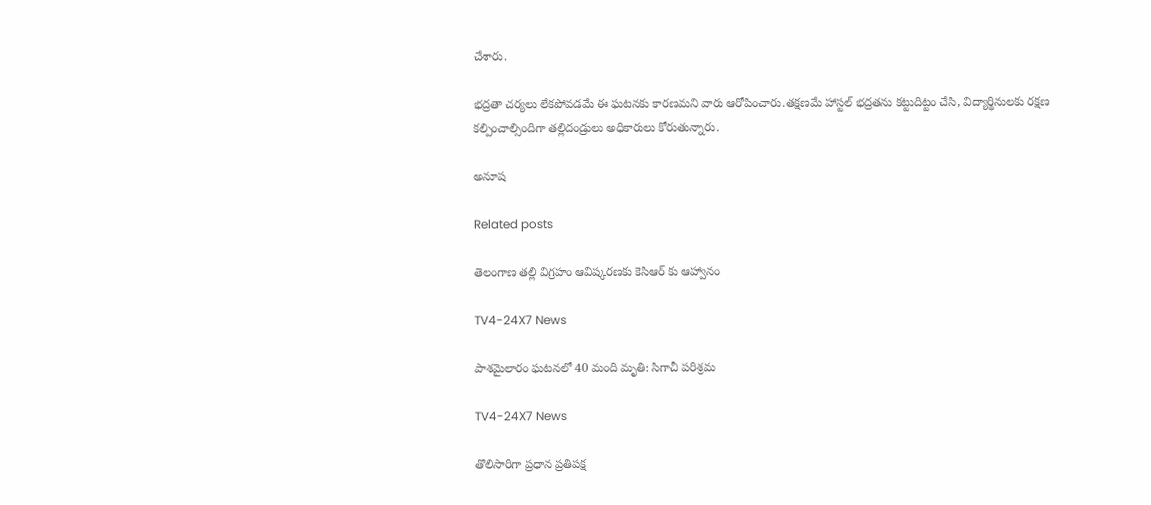చేశారు.

భద్రతా చర్యలు లేకపోవడమే ఈ ఘటనకు కారణమని వారు ఆరోపించారు.తక్షణమే హాస్టల్ భద్రతను కట్టుదిట్టం చేసి, విద్యార్థినులకు రక్షణ కల్పించాల్సిందిగా తల్లిదండ్రులు అధికారులు కోరుతున్నారు.

అనూష

Related posts

తెలంగాణ తల్లి విగ్రహం ఆవిష్కరణకు కెసిఆర్ కు ఆహ్వానం

TV4-24X7 News

పాశమైలారం ఘటనలో 40 మంది మృతి: సిగాచీ పరిశ్రమ

TV4-24X7 News

తొలిసారిగా ప్రధాన ప్రతిపక్ష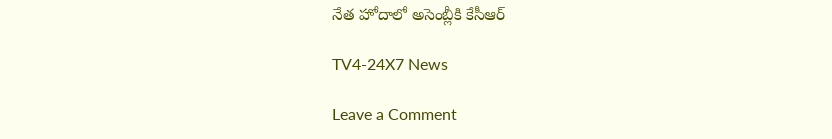నేత హోదాలో అసెంబ్లీకి కేసీఆర్

TV4-24X7 News

Leave a Comment